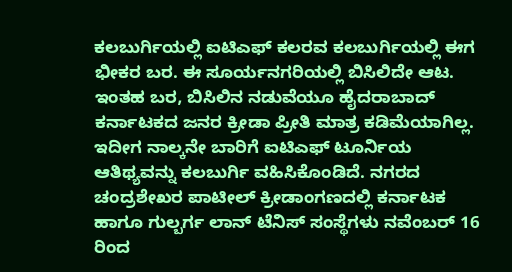ಕಲಬುರ್ಗಿಯಲ್ಲಿ ಐಟಿಎಫ್ ಕಲರವ ಕಲಬುರ್ಗಿಯಲ್ಲಿ ಈಗ ಭೀಕರ ಬರ. ಈ ಸೂರ್ಯನಗರಿಯಲ್ಲಿ ಬಿಸಿಲಿದೇ ಆಟ. ಇಂತಹ ಬರ, ಬಿಸಿಲಿನ ನಡುವೆಯೂ ಹೈದರಾಬಾದ್‌ ಕರ್ನಾಟಕದ ಜನರ ಕ್ರೀಡಾ ಪ್ರೀತಿ ಮಾತ್ರ ಕಡಿಮೆಯಾಗಿಲ್ಲ. ಇದೀಗ ನಾಲ್ಕನೇ ಬಾರಿಗೆ ಐಟಿಎಫ್‌ ಟೂರ್ನಿಯ ಆತಿಥ್ಯವನ್ನು ಕಲಬುರ್ಗಿ ವಹಿಸಿಕೊಂಡಿದೆ. ನಗರದ ಚಂದ್ರಶೇಖರ ಪಾಟೀಲ್‌ ಕ್ರೀಡಾಂಗಣದಲ್ಲಿ ಕರ್ನಾಟಕ ಹಾಗೂ ಗುಲ್ಬರ್ಗ ಲಾನ್ ಟೆನಿಸ್‌ ಸಂಸ್ಥೆಗಳು ನವೆಂಬರ್‌ 16 ರಿಂದ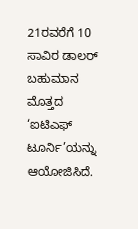21ರವರೆಗೆ 10 ಸಾವಿರ ಡಾಲರ್‌ ಬಹುಮಾನ ಮೊತ್ತದ ‘ಐಟಿಎಫ್‌ ಟೂರ್ನಿ’ಯನ್ನು ಆಯೋಜಿಸಿದೆ.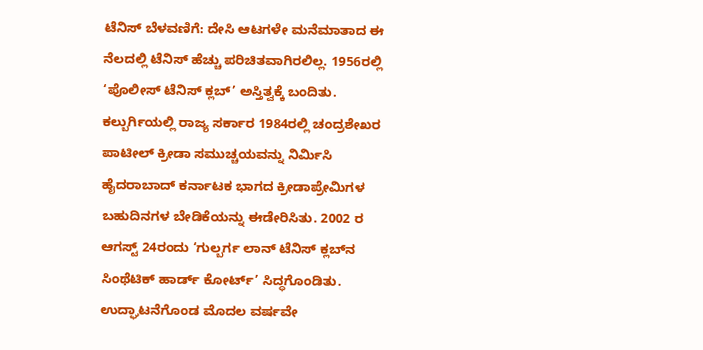ಟೆನಿಸ್‌ ಬೆಳವಣಿಗೆ: ದೇಸಿ ಆಟಗಳೇ ಮನೆಮಾತಾದ ಈ ನೆಲದಲ್ಲಿ ಟೆನಿಸ್‌ ಹೆಚ್ಚು ಪರಿಚಿತವಾಗಿರಲಿಲ್ಲ. 1956ರಲ್ಲಿ ‘ಪೊಲೀಸ್‌ ಟೆನಿಸ್‌ ಕ್ಲಬ್‌’ ಅಸ್ತಿತ್ವಕ್ಕೆ ಬಂದಿತು. ಕಲ್ಬುರ್ಗಿಯಲ್ಲಿ ರಾಜ್ಯ ಸರ್ಕಾರ 1984ರಲ್ಲಿ ಚಂದ್ರಶೇಖರ ಪಾಟೀಲ್‌ ಕ್ರೀಡಾ ಸಮುಚ್ಚಯವನ್ನು ನಿರ್ಮಿಸಿ ಹೈದರಾಬಾದ್‌ ಕರ್ನಾಟಕ ಭಾಗದ ಕ್ರೀಡಾಪ್ರೇಮಿಗಳ ಬಹುದಿನಗಳ ಬೇಡಿಕೆಯನ್ನು ಈಡೇರಿಸಿತು. 2002 ರ ಆಗಸ್ಟ್‌ 24ರಂದು ‘ಗುಲ್ಬರ್ಗ ಲಾನ್‌ ಟೆನಿಸ್‌ ಕ್ಲಬ್‌ನ ಸಿಂಥೆಟಿಕ್ ಹಾರ್ಡ್‌ ಕೋರ್ಟ್’ ಸಿದ್ಧಗೊಂಡಿತು. ಉದ್ಘಾಟನೆಗೊಂಡ ಮೊದಲ ವರ್ಷವೇ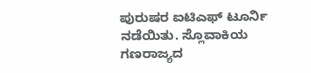ಪುರುಷರ ಐಟಿಎಫ್‌ ಟೂರ್ನಿ ನಡೆಯಿತು. ಸ್ಲೊವಾಕಿಯ ಗಣರಾಜ್ಯದ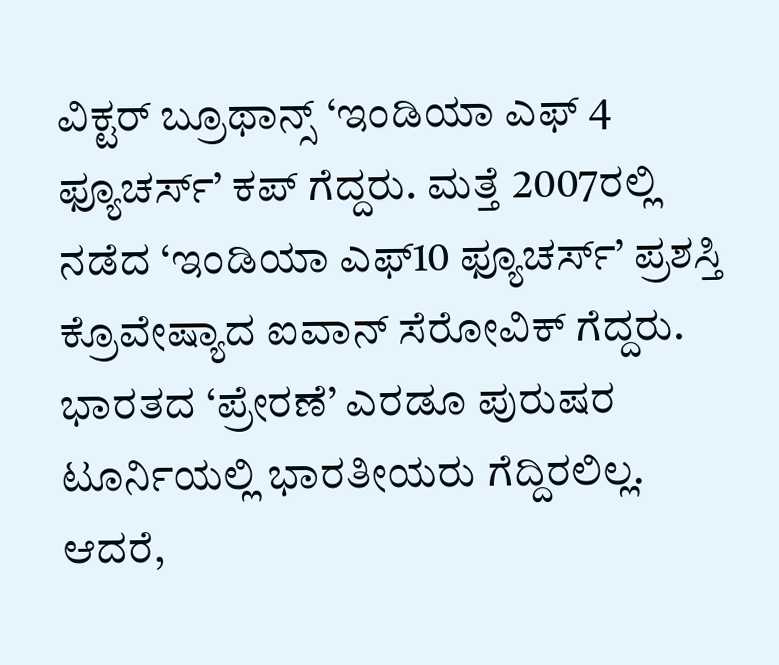ವಿಕ್ಟರ್ ಬ್ರೂಥಾನ್ಸ್‌ ‘ಇಂಡಿಯಾ ಎಫ್‌ 4 ಫ್ಯೂಚರ್ಸ್‌’ ಕಪ್‌ ಗೆದ್ದರು. ಮತ್ತೆ 2007ರಲ್ಲಿ ನಡೆದ ‘ಇಂಡಿಯಾ ಎಫ್‌10 ಫ್ಯೂಚರ್ಸ್‌’ ಪ್ರಶಸ್ತಿ ಕ್ರೊವೇಷ್ಯಾದ ಐವಾನ್‌ ಸೆರೋವಿಕ್‌ ಗೆದ್ದರು. ಭಾರತದ ‘ಪ್ರೇರಣೆ’ ಎರಡೂ ಪುರುಷರ ಟೂರ್ನಿಯಲ್ಲಿ ಭಾರತೀಯರು ಗೆದ್ದಿರಲಿಲ್ಲ. ಆದರೆ,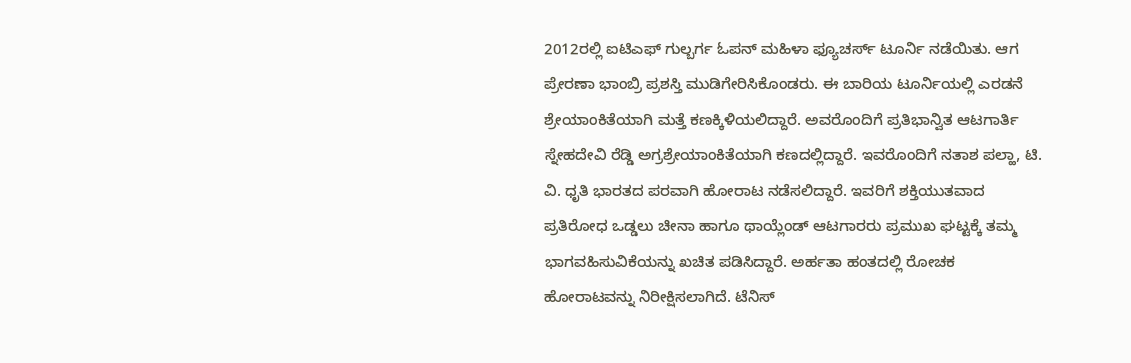2012ರಲ್ಲಿ ಐಟಿಎಫ್‌ ಗುಲ್ಬರ್ಗ ಓಪನ್‌ ಮಹಿಳಾ ಫ್ಯೂಚರ್ಸ್‌ ಟೂರ್ನಿ ನಡೆಯಿತು. ಆಗ ಪ್ರೇರಣಾ ಭಾಂಬ್ರಿ ಪ್ರಶಸ್ತಿ ಮುಡಿಗೇರಿಸಿಕೊಂಡರು. ಈ ಬಾರಿಯ ಟೂರ್ನಿಯಲ್ಲಿ ಎರಡನೆ ಶ್ರೇಯಾಂಕಿತೆಯಾಗಿ ಮತ್ತೆ ಕಣಕ್ಕಿಳಿಯಲಿದ್ದಾರೆ. ಅವರೊಂದಿಗೆ ಪ್ರತಿಭಾನ್ವಿತ ಆಟಗಾರ್ತಿ ಸ್ನೇಹದೇವಿ ರೆಡ್ಡಿ ಅಗ್ರಶ್ರೇಯಾಂಕಿತೆಯಾಗಿ ಕಣದಲ್ಲಿದ್ದಾರೆ. ಇವರೊಂದಿಗೆ ನತಾಶ ಪಲ್ಹಾ, ಟಿ. ವಿ. ಧೃತಿ ಭಾರತದ ಪರವಾಗಿ ಹೋರಾಟ ನಡೆಸಲಿದ್ದಾರೆ. ಇವರಿಗೆ ಶಕ್ತಿಯುತವಾದ ಪ್ರತಿರೋಧ ಒಡ್ಡಲು ಚೀನಾ ಹಾಗೂ ಥಾಯ್ಲೆಂಡ್‌ ಆಟಗಾರರು ಪ್ರಮುಖ ಘಟ್ಟಕ್ಕೆ ತಮ್ಮ ಭಾಗವಹಿಸುವಿಕೆಯನ್ನು ಖಚಿತ ಪಡಿಸಿದ್ದಾರೆ. ಅರ್ಹತಾ ಹಂತದಲ್ಲಿ ರೋಚಕ ಹೋರಾಟವನ್ನು ನಿರೀಕ್ಷಿಸಲಾಗಿದೆ. ಟೆನಿಸ್‌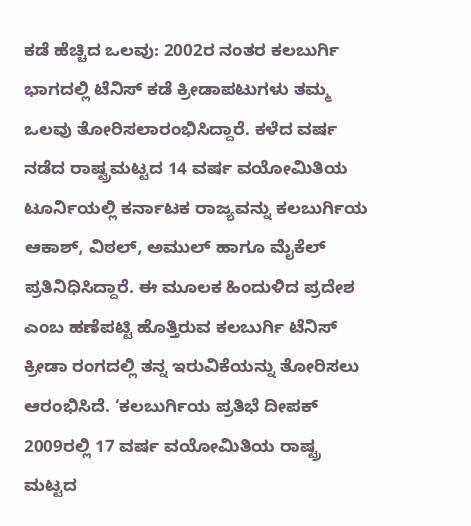ಕಡೆ ಹೆಚ್ಚಿದ ಒಲವು: 2002ರ ನಂತರ ಕಲಬುರ್ಗಿ ಭಾಗದಲ್ಲಿ ಟೆನಿಸ್‌ ಕಡೆ ಕ್ರೀಡಾಪಟುಗಳು ತಮ್ಮ ಒಲವು ತೋರಿಸಲಾರಂಭಿಸಿದ್ದಾರೆ. ಕಳೆದ ವರ್ಷ ನಡೆದ ರಾಷ್ಟ್ರಮಟ್ಟದ 14 ವರ್ಷ ವಯೋಮಿತಿಯ ಟೂರ್ನಿಯಲ್ಲಿ ಕರ್ನಾಟಕ ರಾಜ್ಯವನ್ನು ಕಲಬುರ್ಗಿಯ ಆಕಾಶ್‌, ವಿಠಲ್, ಅಮುಲ್‌ ಹಾಗೂ ಮೈಕೆಲ್‌ ಪ್ರತಿನಿಧಿಸಿದ್ದಾರೆ. ಈ ಮೂಲಕ ಹಿಂದುಳಿದ ಪ್ರದೇಶ ಎಂಬ ಹಣೆಪಟ್ಟಿ ಹೊತ್ತಿರುವ ಕಲಬುರ್ಗಿ ಟೆನಿಸ್‌ ಕ್ರೀಡಾ ರಂಗದಲ್ಲಿ ತನ್ನ ಇರುವಿಕೆಯನ್ನು ತೋರಿಸಲು ಆರಂಭಿಸಿದೆ. ‘ಕಲಬುರ್ಗಿಯ ಪ್ರತಿಭೆ ದೀಪಕ್‌ 2009ರಲ್ಲಿ 17 ವರ್ಷ ವಯೋಮಿತಿಯ ರಾಷ್ಟ್ರ ಮಟ್ಟದ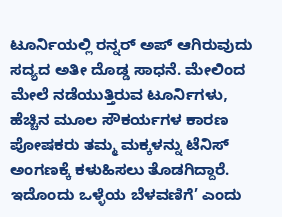ಟೂರ್ನಿಯಲ್ಲಿ ರನ್ನರ್‌ ಅಪ್‌ ಆಗಿರುವುದು ಸದ್ಯದ ಅತೀ ದೊಡ್ಡ ಸಾಧನೆ. ಮೇಲಿಂದ ಮೇಲೆ ನಡೆಯುತ್ತಿರುವ ಟೂರ್ನಿಗಳು, ಹೆಚ್ಚಿನ ಮೂಲ ಸೌಕರ್ಯಗಳ ಕಾರಣ ಪೋಷಕರು ತಮ್ಮ ಮಕ್ಕಳನ್ನು ಟೆನಿಸ್‌ ಅಂಗಣಕ್ಕೆ ಕಳುಹಿಸಲು ತೊಡಗಿದ್ದಾರೆ. ಇದೊಂದು ಒಳ್ಳೆಯ ಬೆಳವಣಿಗೆ’ ಎಂದು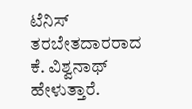ಟೆನಿಸ್‌ ತರಬೇತದಾರರಾದ ಕೆ. ವಿಶ್ವನಾಥ್‌ ಹೇಳುತ್ತಾರೆ.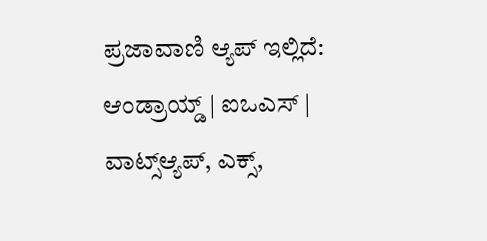ಪ್ರಜಾವಾಣಿ ಆ್ಯಪ್ ಇಲ್ಲಿದೆ: ಆಂಡ್ರಾಯ್ಡ್ | ಐಒಎಸ್ | ವಾಟ್ಸ್ಆ್ಯಪ್, ಎಕ್ಸ್,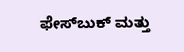ಫೇಸ್‌ಬುಕ್ ಮತ್ತು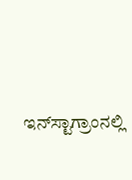ಇನ್‌ಸ್ಟಾಗ್ರಾಂನಲ್ಲಿ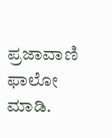ಪ್ರಜಾವಾಣಿ ಫಾಲೋ ಮಾಡಿ.